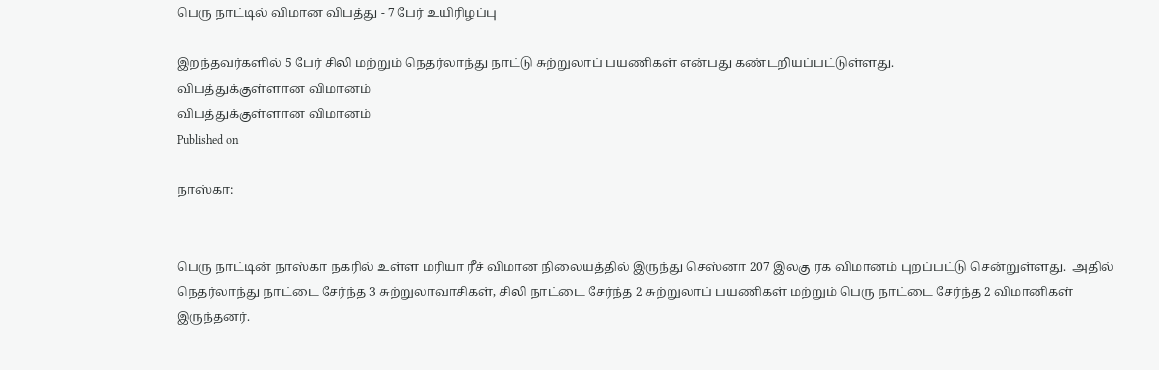பெரு நாட்டில் விமான விபத்து - 7 பேர் உயிரிழப்பு

இறந்தவர்களில் 5 பேர் சிலி மற்றும் நெதர்லாந்து நாட்டு சுற்றுலாப் பயணிகள் என்பது கண்டறியப்பட்டுள்ளது.
விபத்துக்குள்ளான விமானம்
விபத்துக்குள்ளான விமானம்
Published on

நாஸ்கா:


பெரு நாட்டின் நாஸ்கா நகரில் உள்ள மரியா ரீச் விமான நிலையத்தில் இருந்து செஸ்னா 207 இலகு ரக விமானம் புறப்பட்டு சென்றுள்ளது.  அதில் நெதர்லாந்து நாட்டை சேர்ந்த 3 சுற்றுலாவாசிகள், சிலி நாட்டை சேர்ந்த 2 சுற்றுலாப் பயணிகள் மற்றும் பெரு நாட்டை சேர்ந்த 2 விமானிகள் இருந்தனர்.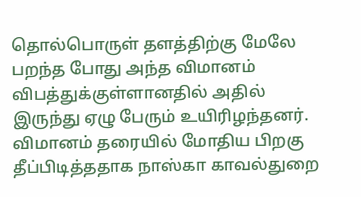தொல்பொருள் தளத்திற்கு மேலே பறந்த போது அந்த விமானம் விபத்துக்குள்ளானதில் அதில் இருந்து ஏழு பேரும் உயிரிழந்தனர்.  விமானம் தரையில் மோதிய பிறகு தீப்பிடித்ததாக நாஸ்கா காவல்துறை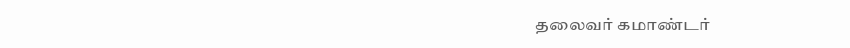தலைவர் கமாண்டர்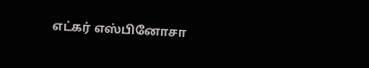எட்கர் எஸ்பினோசா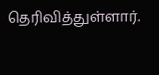தெரிவித்துள்ளார்.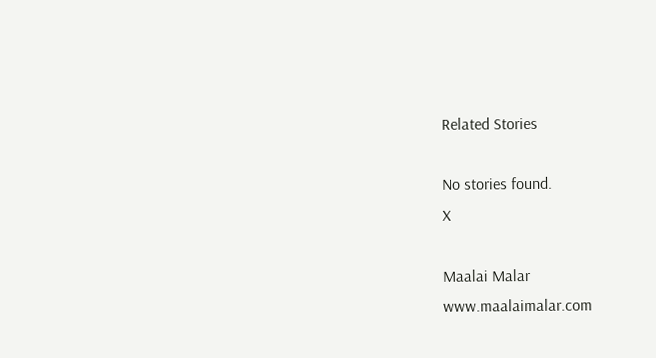Related Stories

No stories found.
X

Maalai Malar
www.maalaimalar.com